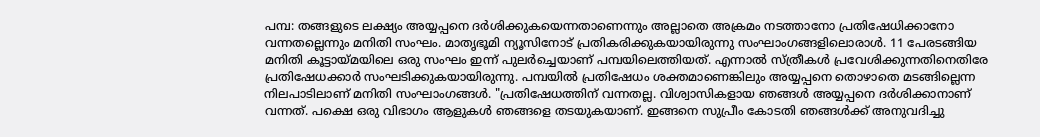പമ്പ: തങ്ങളുടെ ലക്ഷ്യം അയ്യപ്പനെ ദർശിക്കുകയെന്നതാണെന്നും അല്ലാതെ അക്രമം നടത്താനോ പ്രതിഷേധിക്കാനോ വന്നതല്ലെന്നും മനിതി സംഘം. മാതൃഭൂമി ന്യൂസിനോട് പ്രതികരിക്കുകയായിരുന്നു സംഘാംഗങ്ങളിലൊരാൾ. 11 പേരടങ്ങിയ മനിതി കൂട്ടായ്മയിലെ ഒരു സംഘം ഇന്ന് പുലർച്ചെയാണ് പമ്പയിലെത്തിയത്. എന്നാൽ സ്ത്രീകൾ പ്രവേശിക്കുന്നതിനെതിരേ പ്രതിഷേധക്കാർ സംഘടിക്കുകയായിരുന്നു. പമ്പയിൽ പ്രതിഷേധം ശക്തമാണെങ്കിലും അയ്യപ്പനെ തൊഴാതെ മടങ്ങില്ലെന്ന നിലപാടിലാണ് മനിതി സംഘാംഗങ്ങൾ. "പ്രതിഷേധത്തിന് വന്നതല്ല. വിശ്വാസികളായ ഞങ്ങൾ അയ്യപ്പനെ ദർശിക്കാനാണ് വന്നത്. പക്ഷെ ഒരു വിഭാഗം ആളുകൾ ഞങ്ങളെ തടയുകയാണ്. ഇങ്ങനെ സുപ്രീം കോടതി ഞങ്ങൾക്ക് അനുവദിച്ചു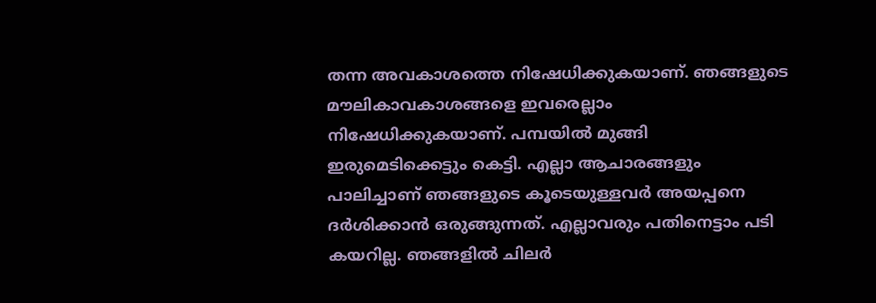തന്ന അവകാശത്തെ നിഷേധിക്കുകയാണ്. ഞങ്ങളുടെ മൗലികാവകാശങ്ങളെ ഇവരെല്ലാം നിഷേധിക്കുകയാണ്. പമ്പയിൽ മുങ്ങി ഇരുമെടിക്കെട്ടും കെട്ടി. എല്ലാ ആചാരങ്ങളും പാലിച്ചാണ് ഞങ്ങളുടെ കൂടെയുള്ളവർ അയപ്പനെ ദർശിക്കാൻ ഒരുങ്ങുന്നത്. എല്ലാവരും പതിനെട്ടാം പടി കയറില്ല. ഞങ്ങളിൽ ചിലർ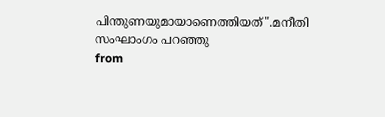പിന്തുണയുമായാണെത്തിയത്".മനീതി സംഘാംഗം പറഞ്ഞു
from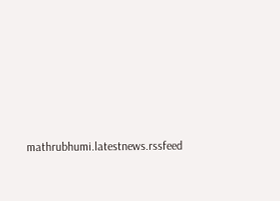mathrubhumi.latestnews.rssfeed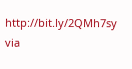http://bit.ly/2QMh7sy
via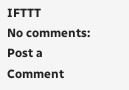IFTTT
No comments:
Post a Comment